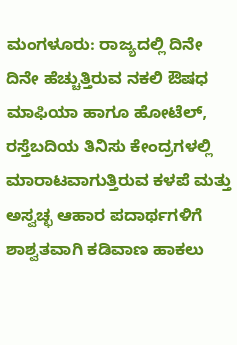ಮಂಗಳೂರು: ರಾಜ್ಯದಲ್ಲಿ ದಿನೇ ದಿನೇ ಹೆಚ್ಚುತ್ತಿರುವ ನಕಲಿ ಔಷಧ ಮಾಫಿಯಾ ಹಾಗೂ ಹೋಟೆಲ್, ರಸ್ತೆಬದಿಯ ತಿನಿಸು ಕೇಂದ್ರಗಳಲ್ಲಿ ಮಾರಾಟವಾಗುತ್ತಿರುವ ಕಳಪೆ ಮತ್ತು ಅಸ್ವಚ್ಛ ಆಹಾರ ಪದಾರ್ಥಗಳಿಗೆ ಶಾಶ್ವತವಾಗಿ ಕಡಿವಾಣ ಹಾಕಲು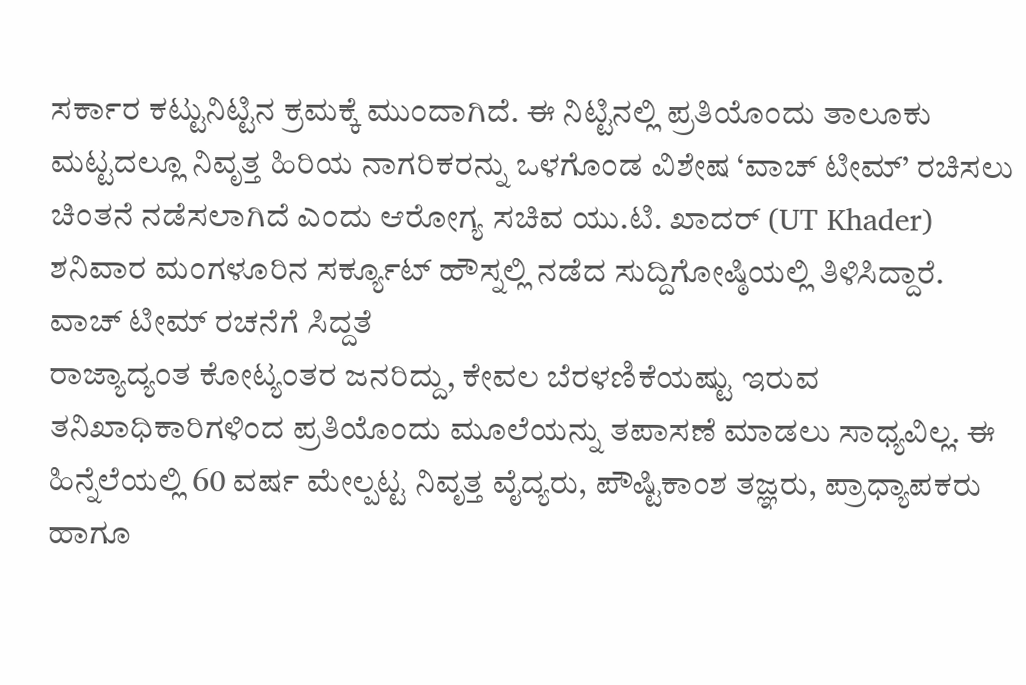ಸರ್ಕಾರ ಕಟ್ಟುನಿಟ್ಟಿನ ಕ್ರಮಕ್ಕೆ ಮುಂದಾಗಿದೆ. ಈ ನಿಟ್ಟಿನಲ್ಲಿ ಪ್ರತಿಯೊಂದು ತಾಲೂಕು ಮಟ್ಟದಲ್ಲೂ ನಿವೃತ್ತ ಹಿರಿಯ ನಾಗರಿಕರನ್ನು ಒಳಗೊಂಡ ವಿಶೇಷ ‘ವಾಚ್ ಟೀಮ್’ ರಚಿಸಲು ಚಿಂತನೆ ನಡೆಸಲಾಗಿದೆ ಎಂದು ಆರೋಗ್ಯ ಸಚಿವ ಯು.ಟಿ. ಖಾದರ್ (UT Khader) ಶನಿವಾರ ಮಂಗಳೂರಿನ ಸರ್ಕ್ಯೂಟ್ ಹೌಸ್ನಲ್ಲಿ ನಡೆದ ಸುದ್ದಿಗೋಷ್ಠಿಯಲ್ಲಿ ತಿಳಿಸಿದ್ದಾರೆ.
ವಾಚ್ ಟೀಮ್ ರಚನೆಗೆ ಸಿದ್ದತೆ
ರಾಜ್ಯಾದ್ಯಂತ ಕೋಟ್ಯಂತರ ಜನರಿದ್ದು, ಕೇವಲ ಬೆರಳಣಿಕೆಯಷ್ಟು ಇರುವ ತನಿಖಾಧಿಕಾರಿಗಳಿಂದ ಪ್ರತಿಯೊಂದು ಮೂಲೆಯನ್ನು ತಪಾಸಣೆ ಮಾಡಲು ಸಾಧ್ಯವಿಲ್ಲ. ಈ ಹಿನ್ನೆಲೆಯಲ್ಲಿ 60 ವರ್ಷ ಮೇಲ್ಪಟ್ಟ ನಿವೃತ್ತ ವೈದ್ಯರು, ಪೌಷ್ಟಿಕಾಂಶ ತಜ್ಞರು, ಪ್ರಾಧ್ಯಾಪಕರು ಹಾಗೂ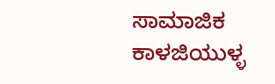ಸಾಮಾಜಿಕ ಕಾಳಜಿಯುಳ್ಳ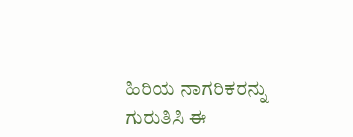ಹಿರಿಯ ನಾಗರಿಕರನ್ನು ಗುರುತಿಸಿ ಈ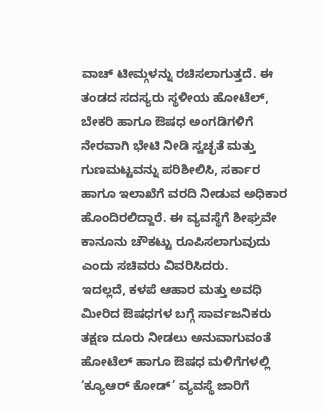ವಾಚ್ ಟೀಮ್ಗಳನ್ನು ರಚಿಸಲಾಗುತ್ತದೆ. ಈ ತಂಡದ ಸದಸ್ಯರು ಸ್ಥಳೀಯ ಹೋಟೆಲ್, ಬೇಕರಿ ಹಾಗೂ ಔಷಧ ಅಂಗಡಿಗಳಿಗೆ ನೇರವಾಗಿ ಭೇಟಿ ನೀಡಿ ಸ್ವಚ್ಛತೆ ಮತ್ತು ಗುಣಮಟ್ಟವನ್ನು ಪರಿಶೀಲಿಸಿ, ಸರ್ಕಾರ ಹಾಗೂ ಇಲಾಖೆಗೆ ವರದಿ ನೀಡುವ ಅಧಿಕಾರ ಹೊಂದಿರಲಿದ್ದಾರೆ. ಈ ವ್ಯವಸ್ಥೆಗೆ ಶೀಘ್ರವೇ ಕಾನೂನು ಚೌಕಟ್ಟು ರೂಪಿಸಲಾಗುವುದು ಎಂದು ಸಚಿವರು ವಿವರಿಸಿದರು.
ಇದಲ್ಲದೆ, ಕಳಪೆ ಆಹಾರ ಮತ್ತು ಅವಧಿ ಮೀರಿದ ಔಷಧಗಳ ಬಗ್ಗೆ ಸಾರ್ವಜನಿಕರು ತಕ್ಷಣ ದೂರು ನೀಡಲು ಅನುವಾಗುವಂತೆ ಹೋಟೆಲ್ ಹಾಗೂ ಔಷಧ ಮಳಿಗೆಗಳಲ್ಲಿ ‘ಕ್ಯೂಆರ್ ಕೋಡ್’ ವ್ಯವಸ್ಥೆ ಜಾರಿಗೆ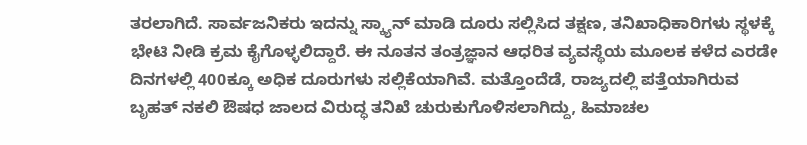ತರಲಾಗಿದೆ. ಸಾರ್ವಜನಿಕರು ಇದನ್ನು ಸ್ಕ್ಯಾನ್ ಮಾಡಿ ದೂರು ಸಲ್ಲಿಸಿದ ತಕ್ಷಣ, ತನಿಖಾಧಿಕಾರಿಗಳು ಸ್ಥಳಕ್ಕೆ ಭೇಟಿ ನೀಡಿ ಕ್ರಮ ಕೈಗೊಳ್ಳಲಿದ್ದಾರೆ. ಈ ನೂತನ ತಂತ್ರಜ್ಞಾನ ಆಧರಿತ ವ್ಯವಸ್ಥೆಯ ಮೂಲಕ ಕಳೆದ ಎರಡೇ ದಿನಗಳಲ್ಲಿ 400ಕ್ಕೂ ಅಧಿಕ ದೂರುಗಳು ಸಲ್ಲಿಕೆಯಾಗಿವೆ. ಮತ್ತೊಂದೆಡೆ, ರಾಜ್ಯದಲ್ಲಿ ಪತ್ತೆಯಾಗಿರುವ ಬೃಹತ್ ನಕಲಿ ಔಷಧ ಜಾಲದ ವಿರುದ್ಧ ತನಿಖೆ ಚುರುಕುಗೊಳಿಸಲಾಗಿದ್ದು, ಹಿಮಾಚಲ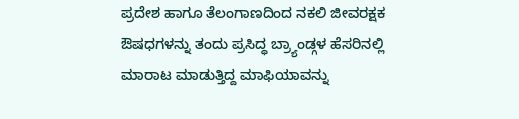ಪ್ರದೇಶ ಹಾಗೂ ತೆಲಂಗಾಣದಿಂದ ನಕಲಿ ಜೀವರಕ್ಷಕ ಔಷಧಗಳನ್ನು ತಂದು ಪ್ರಸಿದ್ಧ ಬ್ರ್ಯಾಂಡ್ಗಳ ಹೆಸರಿನಲ್ಲಿ ಮಾರಾಟ ಮಾಡುತ್ತಿದ್ದ ಮಾಫಿಯಾವನ್ನು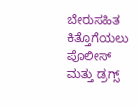ಬೇರುಸಹಿತ ಕಿತ್ತೊಗೆಯಲು ಪೊಲೀಸ್ ಮತ್ತು ಡ್ರಗ್ಸ್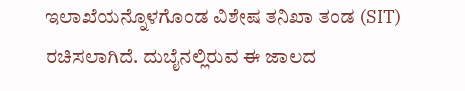ಇಲಾಖೆಯನ್ನೊಳಗೊಂಡ ವಿಶೇಷ ತನಿಖಾ ತಂಡ (SIT) ರಚಿಸಲಾಗಿದೆ. ದುಬೈನಲ್ಲಿರುವ ಈ ಜಾಲದ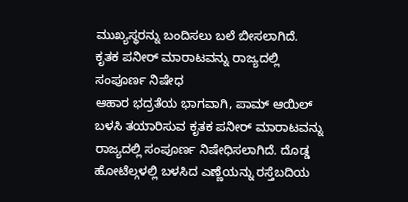ಮುಖ್ಯಸ್ಥರನ್ನು ಬಂದಿಸಲು ಬಲೆ ಬೀಸಲಾಗಿದೆ.
ಕೃತಕ ಪನೀರ್ ಮಾರಾಟವನ್ನು ರಾಜ್ಯದಲ್ಲಿ ಸಂಪೂರ್ಣ ನಿಷೇಧ
ಆಹಾರ ಭದ್ರತೆಯ ಭಾಗವಾಗಿ, ಪಾಮ್ ಆಯಿಲ್ ಬಳಸಿ ತಯಾರಿಸುವ ಕೃತಕ ಪನೀರ್ ಮಾರಾಟವನ್ನು ರಾಜ್ಯದಲ್ಲಿ ಸಂಪೂರ್ಣ ನಿಷೇಧಿಸಲಾಗಿದೆ. ದೊಡ್ಡ ಹೋಟೆಲ್ಗಳಲ್ಲಿ ಬಳಸಿದ ಎಣ್ಣೆಯನ್ನು ರಸ್ತೆಬದಿಯ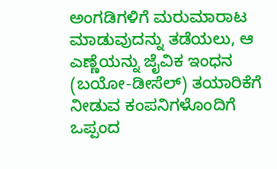ಅಂಗಡಿಗಳಿಗೆ ಮರುಮಾರಾಟ ಮಾಡುವುದನ್ನು ತಡೆಯಲು, ಆ ಎಣ್ಣೆಯನ್ನು ಜೈವಿಕ ಇಂಧನ (ಬಯೋ-ಡೀಸೆಲ್) ತಯಾರಿಕೆಗೆ ನೀಡುವ ಕಂಪನಿಗಳೊಂದಿಗೆ ಒಪ್ಪಂದ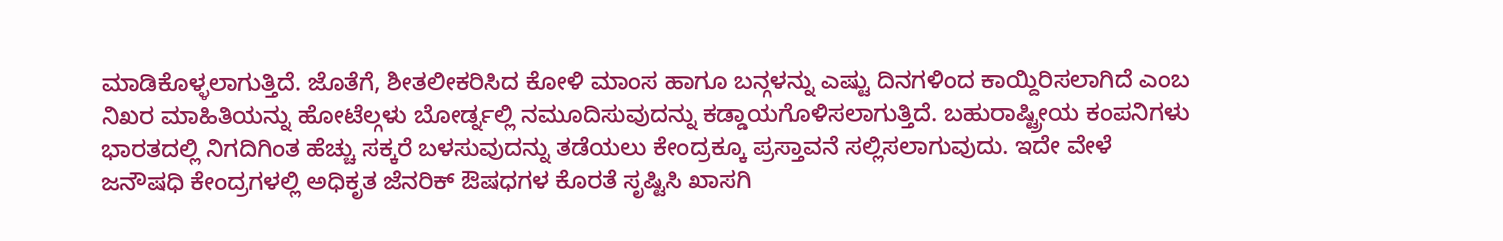ಮಾಡಿಕೊಳ್ಳಲಾಗುತ್ತಿದೆ. ಜೊತೆಗೆ, ಶೀತಲೀಕರಿಸಿದ ಕೋಳಿ ಮಾಂಸ ಹಾಗೂ ಬನ್ಗಳನ್ನು ಎಷ್ಟು ದಿನಗಳಿಂದ ಕಾಯ್ದಿರಿಸಲಾಗಿದೆ ಎಂಬ ನಿಖರ ಮಾಹಿತಿಯನ್ನು ಹೋಟೆಲ್ಗಳು ಬೋರ್ಡ್ನಲ್ಲಿ ನಮೂದಿಸುವುದನ್ನು ಕಡ್ಡಾಯಗೊಳಿಸಲಾಗುತ್ತಿದೆ. ಬಹುರಾಷ್ಟ್ರೀಯ ಕಂಪನಿಗಳು ಭಾರತದಲ್ಲಿ ನಿಗದಿಗಿಂತ ಹೆಚ್ಚು ಸಕ್ಕರೆ ಬಳಸುವುದನ್ನು ತಡೆಯಲು ಕೇಂದ್ರಕ್ಕೂ ಪ್ರಸ್ತಾವನೆ ಸಲ್ಲಿಸಲಾಗುವುದು. ಇದೇ ವೇಳೆ ಜನೌಷಧಿ ಕೇಂದ್ರಗಳಲ್ಲಿ ಅಧಿಕೃತ ಜೆನರಿಕ್ ಔಷಧಗಳ ಕೊರತೆ ಸೃಷ್ಟಿಸಿ ಖಾಸಗಿ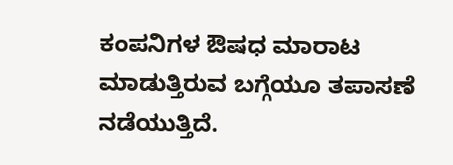ಕಂಪನಿಗಳ ಔಷಧ ಮಾರಾಟ ಮಾಡುತ್ತಿರುವ ಬಗ್ಗೆಯೂ ತಪಾಸಣೆ ನಡೆಯುತ್ತಿದೆ.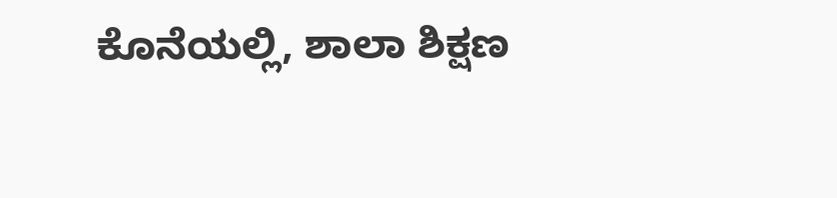ಕೊನೆಯಲ್ಲಿ, ಶಾಲಾ ಶಿಕ್ಷಣ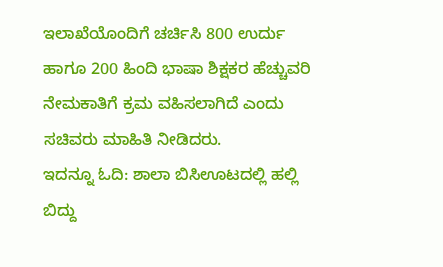ಇಲಾಖೆಯೊಂದಿಗೆ ಚರ್ಚಿಸಿ 800 ಉರ್ದು ಹಾಗೂ 200 ಹಿಂದಿ ಭಾಷಾ ಶಿಕ್ಷಕರ ಹೆಚ್ಚುವರಿ ನೇಮಕಾತಿಗೆ ಕ್ರಮ ವಹಿಸಲಾಗಿದೆ ಎಂದು ಸಚಿವರು ಮಾಹಿತಿ ನೀಡಿದರು.
ಇದನ್ನೂ ಓದಿ: ಶಾಲಾ ಬಿಸಿಊಟದಲ್ಲಿ ಹಲ್ಲಿ ಬಿದ್ದು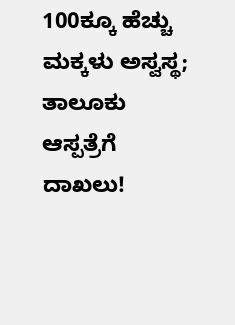100ಕ್ಕೂ ಹೆಚ್ಚು ಮಕ್ಕಳು ಅಸ್ವಸ್ಥ; ತಾಲೂಕು ಆಸ್ಪತ್ರೆಗೆ ದಾಖಲು!